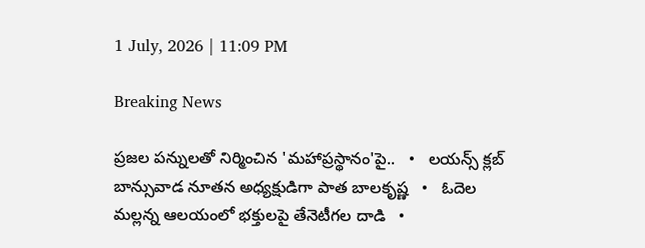1 July, 2026 | 11:09 PM

Breaking News

ప్రజల పన్నులతో నిర్మించిన 'మహాప్రస్థానం'పై..   •   లయన్స్ క్లబ్ బాన్సువాడ నూతన అధ్యక్షుడిగా పాత బాలకృష్ణ   •   ఓదెల మల్లన్న ఆలయంలో భక్తులపై తేనెటీగల దాడి   •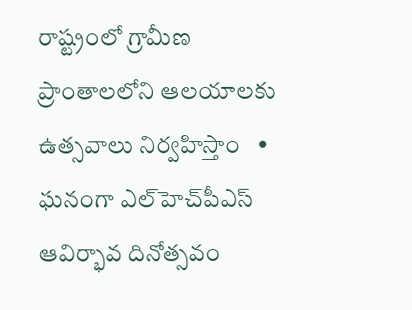రాష్ట్రంలో గ్రామీణ ప్రాంతాలలోని ఆలయాలకు ఉత్సవాలు నిర్వహిస్తాం   •   ఘనంగా ఎల్‌హెచ్‌పీఎస్ ఆవిర్భావ దినోత్సవం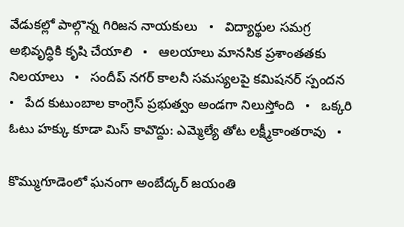వేడుకల్లో పాల్గొన్న గిరిజన నాయకులు   •   విద్యార్థుల సమగ్ర అభివృద్ధికి కృషి చేయాలి   •   ఆలయాలు మానసిక ప్రశాంతతకు నిలయాలు   •   సందీప్ నగర్ కాలనీ సమస్యలపై కమిషనర్ స్పందన   •   పేద కుటుంబాల కాంగ్రెస్ ప్రభుత్వం అండగా నిలుస్తోంది   •   ఒక్కరి ఓటు హక్కు కూడా మిస్ కావొద్దు: ఎమ్మెల్యే తోట లక్ష్మీకాంతరావు   •

కొమ్ముగూడెంలో ఘనంగా అంబేద్కర్ జయంతి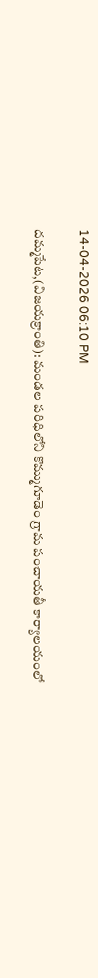14-04-2026 06:10 PM

దమ్మపేట,(విజయక్రాంతి): మండల పరిధిలోని కొమ్ముగూడెం గ్రామ పంచాయతీ కార్యాలయంలో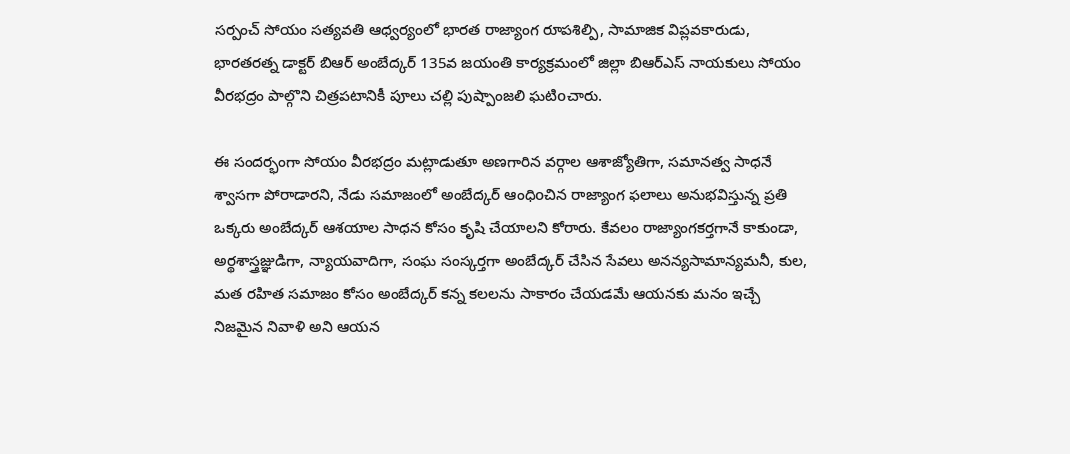సర్పంచ్ సోయం సత్యవతి ఆధ్వర్యంలో భారత రాజ్యాంగ రూపశిల్పి, సామాజిక విప్లవకారుడు, భారతరత్న డాక్టర్ బిఆర్ అంబేద్కర్ 135వ జయంతి కార్యక్రమంలో జిల్లా బిఆర్ఎస్ నాయకులు సోయం వీరభద్రం పాల్గొని చిత్రపటానికీ పూలు చల్లి పుష్పాంజలి ఘటిoచారు.

ఈ సందర్భంగా సోయం వీరభద్రం మట్లాడుతూ అణగారిన వర్గాల ఆశాజ్యోతిగా, సమానత్వ సాధనే శ్వాసగా పోరాడారని, నేడు సమాజంలో అంబేద్కర్ ఆంధిoచిన రాజ్యాంగ ఫలాలు అనుభవిస్తున్న ప్రతి ఒక్కరు అంబేద్కర్ ఆశయాల సాధన కోసం కృషి చేయాలని కోరారు. కేవలం రాజ్యాంగకర్తగానే కాకుండా, అర్థశాస్త్రజ్ఞుడిగా, న్యాయవాదిగా, సంఘ సంస్కర్తగా అంబేద్కర్ చేసిన సేవలు అనన్యసామాన్యమనీ, కుల, మత రహిత సమాజం కోసం అంబేద్కర్ కన్న కలలను సాకారం చేయడమే ఆయనకు మనం ఇచ్చే నిజమైన నివాళి అని ఆయన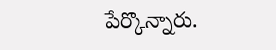పేర్కొన్నారు.